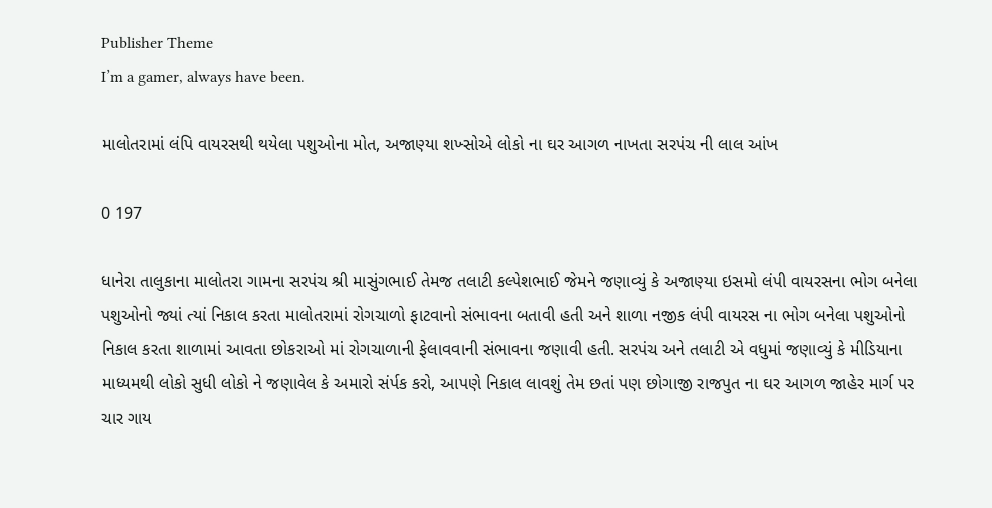Publisher Theme
I’m a gamer, always have been.

માલોતરામાં લંપિ વાયરસથી થયેલા પશુઓના મોત, અજાણ્યા શખ્સોએ લોકો ના ઘર આગળ નાખતા સરપંચ ની લાલ આંખ

0 197

ધાનેરા તાલુકાના માલોતરા ગામના સરપંચ શ્રી માસુંગભાઈ તેમજ તલાટી કલ્પેશભાઈ જેમને જણાવ્યું કે અજાણ્યા ઇસમો લંપી વાયરસના ભોગ બનેલા પશુઓનો જ્યાં ત્યાં નિકાલ કરતા માલોતરામાં રોગચાળો ફાટવાનો સંભાવના બતાવી હતી અને શાળા નજીક લંપી વાયરસ ના ભોગ બનેલા પશુઓનો નિકાલ કરતા શાળામાં આવતા છોકરાઓ માં રોગચાળાની ફેલાવવાની સંભાવના જણાવી હતી. સરપંચ અને તલાટી એ વધુમાં જણાવ્યું કે મીડિયાના માધ્યમથી લોકો સુધી લોકો ને જણાવેલ કે અમારો સંર્પક કરો, આપણે નિકાલ લાવશું તેમ છતાં પણ છોગાજી રાજપુત ના ઘર આગળ જાહેર માર્ગ પર ચાર ગાય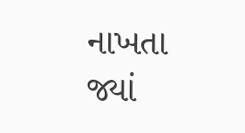નાખતા જ્યાં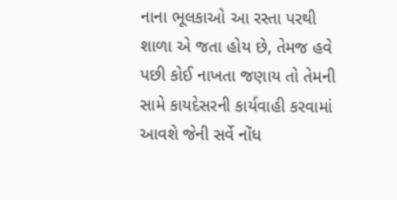નાના ભૂલકાઓ આ રસ્તા પરથી શાળા એ જતા હોય છે, તેમજ હવે પછી કોઈ નાખતા જણાય તો તેમની સામે કાયદેસરની કાર્યવાહી કરવામાં આવશે જેની સર્વે નોંધ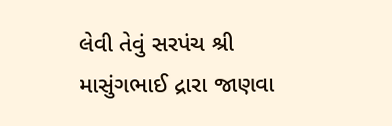લેવી તેવું સરપંચ શ્રી માસુંગભાઈ દ્રારા જાણવા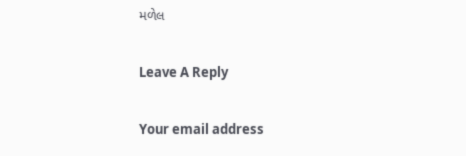મળેલ

Leave A Reply

Your email address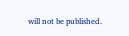will not be published.